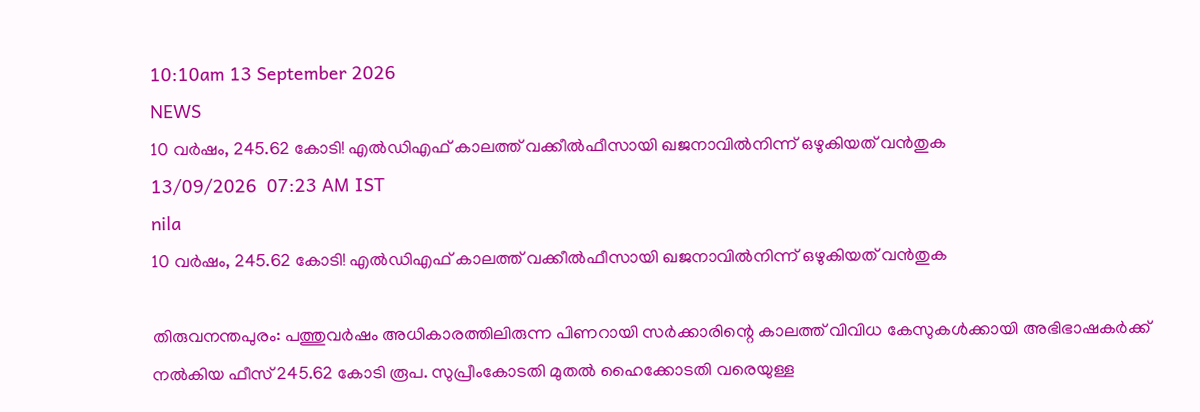10:10am 13 September 2026
NEWS
10 വർഷം, 245.62 കോടി! എൽഡിഎഫ് കാലത്ത് വക്കീൽഫീസായി ഖജനാവിൽനിന്ന് ഒഴുകിയത് വൻതുക
13/09/2026  07:23 AM IST
nila
10 വർഷം, 245.62 കോടി! എൽഡിഎഫ് കാലത്ത് വക്കീൽഫീസായി ഖജനാവിൽനിന്ന് ഒഴുകിയത് വൻതുക

തിരുവനന്തപുരം: പത്തുവർഷം അധികാരത്തിലിരുന്ന പിണറായി സർക്കാരിന്റെ കാലത്ത് വിവിധ കേസുകൾക്കായി അഭിഭാഷകർക്ക് നൽകിയ ഫീസ് 245.62 കോടി രൂപ. സുപ്രീംകോടതി മുതൽ ഹൈക്കോടതി വരെയുള്ള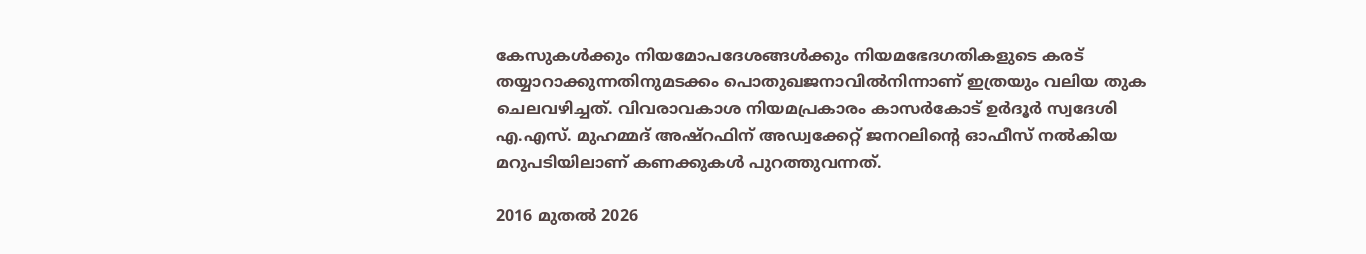കേസുകൾക്കും നിയമോപദേശങ്ങൾക്കും നിയമഭേദഗതികളുടെ കരട് തയ്യാറാക്കുന്നതിനുമടക്കം പൊതുഖജനാവിൽനിന്നാണ് ഇത്രയും വലിയ തുക ചെലവഴിച്ചത്. വിവരാവകാശ നിയമപ്രകാരം കാസർകോട് ഉർദൂർ സ്വദേശി എ.എസ്. മുഹമ്മദ് അഷ്റഫിന് അഡ്വക്കേറ്റ് ജനറലിന്റെ ഓഫീസ് നൽകിയ മറുപടിയിലാണ് കണക്കുകൾ പുറത്തുവന്നത്.

2016 മുതൽ 2026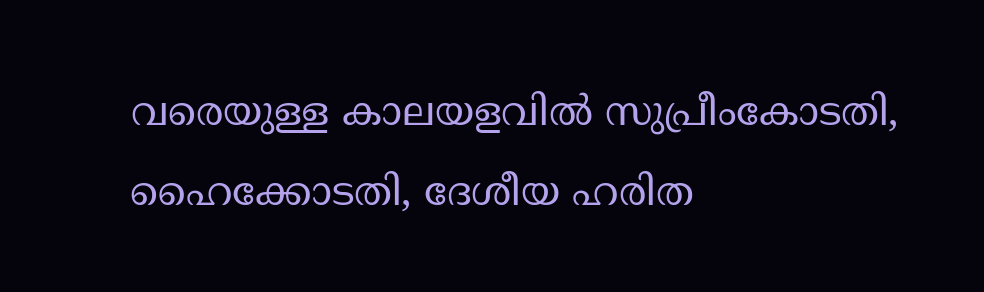വരെയുള്ള കാലയളവിൽ സുപ്രീംകോടതി, ഹൈക്കോടതി, ദേശീയ ഹരിത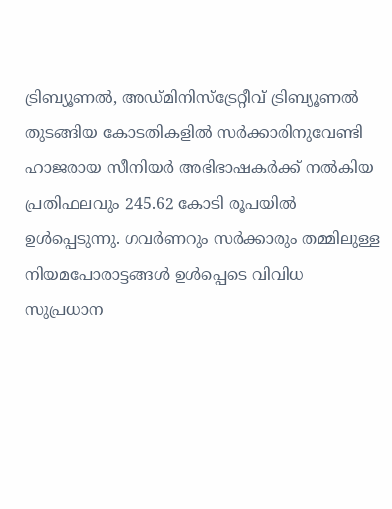ട്രിബ്യൂണൽ, അഡ്മിനിസ്ട്രേറ്റീവ് ട്രിബ്യൂണൽ തുടങ്ങിയ കോടതികളിൽ സർക്കാരിനുവേണ്ടി ഹാജരായ സീനിയർ അഭിഭാഷകർക്ക് നൽകിയ പ്രതിഫലവും 245.62 കോടി രൂപയിൽ ഉൾപ്പെടുന്നു. ഗവർണറും സർക്കാരും തമ്മിലുള്ള നിയമപോരാട്ടങ്ങൾ ഉൾപ്പെടെ വിവിധ സുപ്രധാന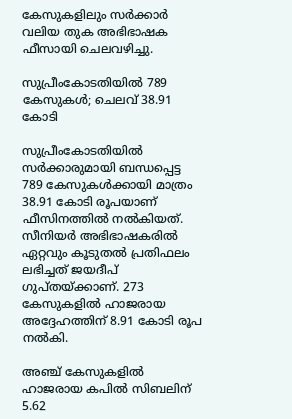കേസുകളിലും സർക്കാർ വലിയ തുക അഭിഭാഷക ഫീസായി ചെലവഴിച്ചു.

സുപ്രീംകോടതിയിൽ 789 കേസുകൾ; ചെലവ് 38.91 കോടി

സുപ്രീംകോടതിയിൽ സർക്കാരുമായി ബന്ധപ്പെട്ട 789 കേസുകൾക്കായി മാത്രം 38.91 കോടി രൂപയാണ് ഫീസിനത്തിൽ നൽകിയത്. സീനിയർ അഭിഭാഷകരിൽ ഏറ്റവും കൂടുതൽ പ്രതിഫലം ലഭിച്ചത് ജയദീപ് ഗുപ്തയ്ക്കാണ്. 273 കേസുകളിൽ ഹാജരായ അദ്ദേഹത്തിന് 8.91 കോടി രൂപ നൽകി.

അഞ്ച് കേസുകളിൽ ഹാജരായ കപിൽ സിബലിന് 5.62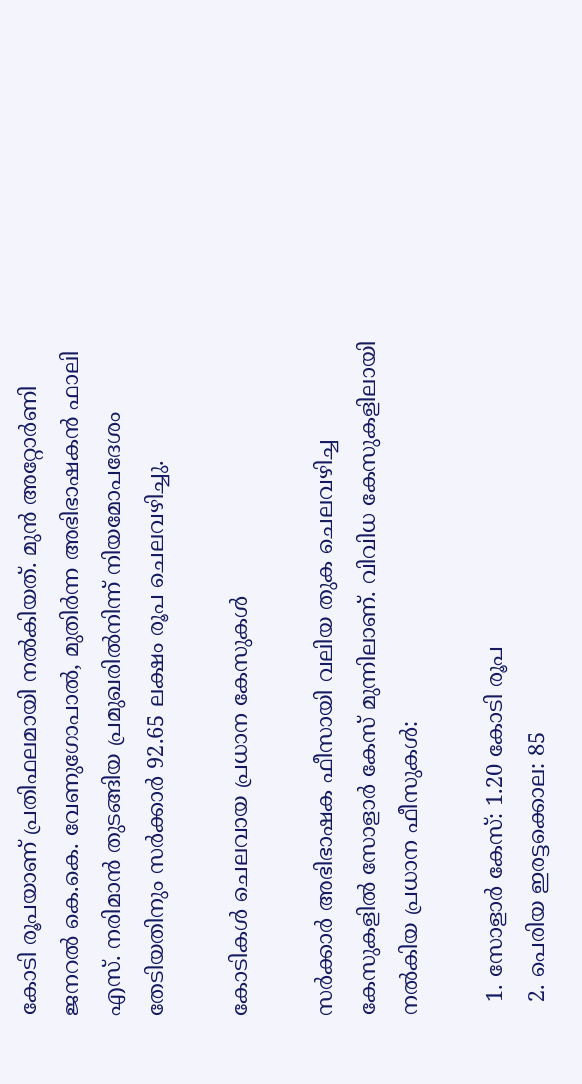കോടി രൂപയാണ് പ്രതിഫലമായി നൽകിയത്. മുൻ അറ്റോർണി ജനറൽ കെ.കെ. വേണുഗോപാൽ, മുതിർന്ന അഭിഭാഷകൻ ഫാലി എസ്. നരിമാൻ തുടങ്ങിയ പ്രമുഖരിൽനിന്ന് നിയമോപദേശം തേടിയതിനും സർക്കാർ 92.65 ലക്ഷം രൂപ ചെലവഴിച്ചു.

കോടികൾ ചെലവായ പ്രധാന കേസുകൾ

സർക്കാർ അഭിഭാഷക ഫീസായി വലിയ തുക ചെലവഴിച്ച കേസുകളിൽ സോളാർ കേസ് മുന്നിലാണ്. വിവിധ കേസുകളിലായി നൽകിയ പ്രധാന ഫീസുകൾ:

  1. സോളാർ കേസ്: 1.20 കോടി രൂപ
  2. പെരിയ ഇരട്ടക്കൊല: 85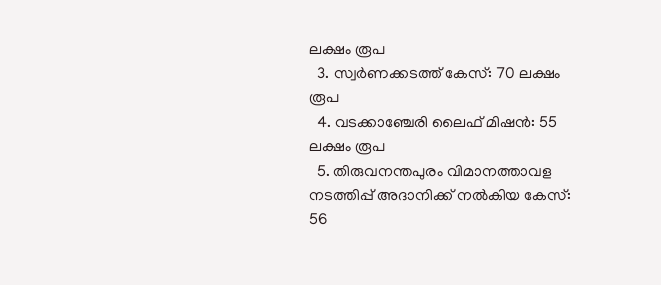ലക്ഷം രൂപ
  3. സ്വർണക്കടത്ത് കേസ്: 70 ലക്ഷം രൂപ
  4. വടക്കാഞ്ചേരി ലൈഫ് മിഷൻ: 55 ലക്ഷം രൂപ
  5. തിരുവനന്തപുരം വിമാനത്താവള നടത്തിപ്പ് അദാനിക്ക് നൽകിയ കേസ്: 56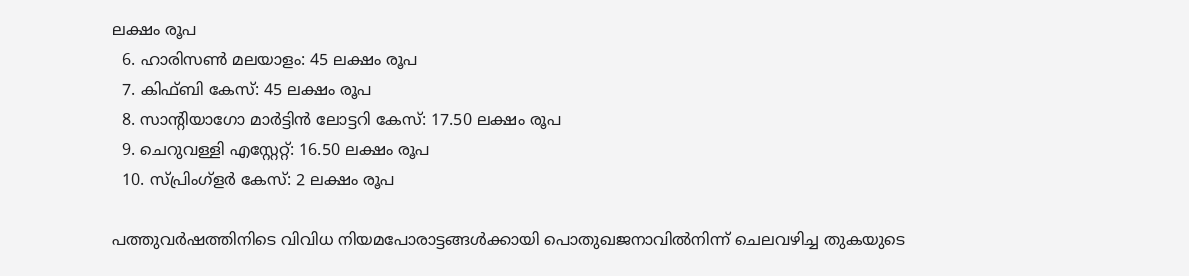ലക്ഷം രൂപ
  6. ഹാരിസൺ മലയാളം: 45 ലക്ഷം രൂപ
  7. കിഫ്ബി കേസ്: 45 ലക്ഷം രൂപ
  8. സാന്റിയാഗോ മാർട്ടിൻ ലോട്ടറി കേസ്: 17.50 ലക്ഷം രൂപ
  9. ചെറുവള്ളി എസ്റ്റേറ്റ്: 16.50 ലക്ഷം രൂപ
  10. സ്പ്രിംഗ്‌ളർ കേസ്: 2 ലക്ഷം രൂപ

പത്തുവർഷത്തിനിടെ വിവിധ നിയമപോരാട്ടങ്ങൾക്കായി പൊതുഖജനാവിൽനിന്ന് ചെലവഴിച്ച തുകയുടെ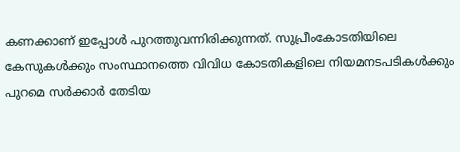കണക്കാണ് ഇപ്പോൾ പുറത്തുവന്നിരിക്കുന്നത്. സുപ്രീംകോടതിയിലെ കേസുകൾക്കും സംസ്ഥാനത്തെ വിവിധ കോടതികളിലെ നിയമനടപടികൾക്കും പുറമെ സർക്കാർ തേടിയ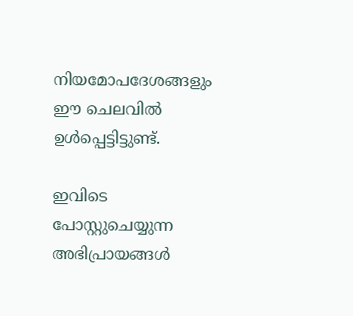നിയമോപദേശങ്ങളും ഈ ചെലവിൽ ഉൾപ്പെട്ടിട്ടുണ്ട്.

ഇവിടെ പോസ്റ്റുചെയ്യുന്ന അഭിപ്രായങ്ങള്‍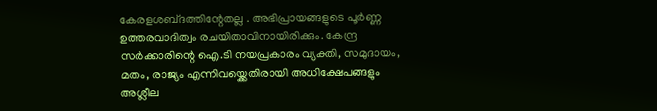കേരളശബ്‌ദത്തിന്റേതല്ല . അഭിപ്രായങ്ങളുടെ പൂര്‍ണ്ണ ഉത്തരവാദിത്വം രചയിതാവിനായിരിക്കും. കേന്ദ്ര സർക്കാരിന്റെ ഐ.ടി നയപ്രകാരം വ്യക്തി, സമുദായം, മതം, രാജ്യം എന്നിവയ്ക്കെതിരായി അധിക്ഷേപങ്ങളും അശ്ലീല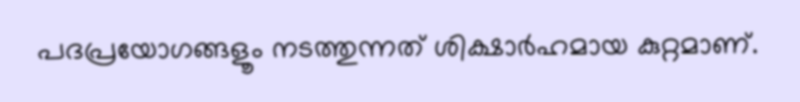പദപ്രയോഗങ്ങളൂം നടത്തുന്നത് ശിക്ഷാര്‍ഹമായ കുറ്റമാണ്.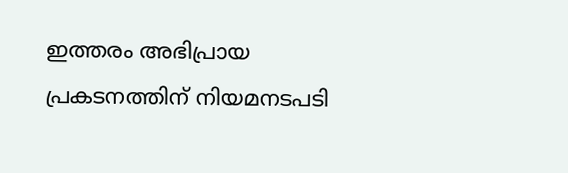ഇത്തരം അഭിപ്രായ പ്രകടനത്തിന് നിയമനടപടി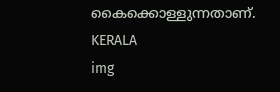കൈക്കൊള്ളുന്നതാണ്.
KERALA
img